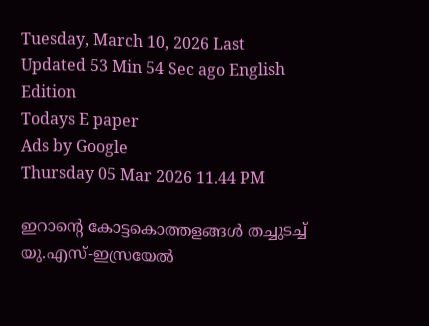Tuesday, March 10, 2026 Last Updated 53 Min 54 Sec ago English Edition
Todays E paper
Ads by Google
Thursday 05 Mar 2026 11.44 PM

ഇറാന്റെ കോട്ടകൊത്തളങ്ങള്‍ തച്ചുടച്ച്‌ യു.എസ്‌-ഇസ്രയേല്‍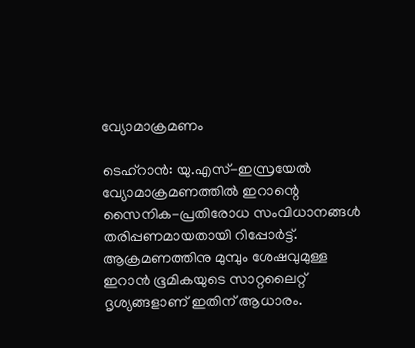വ്യോമാക്രമണം

ടെഹ്‌റാന്‍: യു.എസ്‌-ഇസ്രയേല്‍ വ്യോമാക്രമണത്തില്‍ ഇറാന്റെ സൈനിക-പ്രതിരോധ സംവിധാനങ്ങള്‍ തരിപ്പണമായതായി റിപ്പോര്‍ട്ട്‌. ആക്രമണത്തിനു മുമ്പും ശേഷവുമുള്ള ഇറാന്‍ ഭൂമികയുടെ സാറ്റലൈറ്റ്‌ ദൃശ്യങ്ങളാണ്‌ ഇതിന്‌ ആധാരം.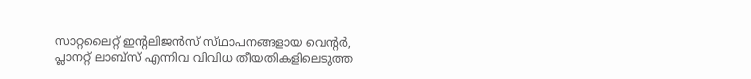സാറ്റലൈറ്റ്‌ ഇന്റലിജന്‍സ്‌ സ്‌ഥാപനങ്ങളായ വെന്റര്‍, പ്ലാനറ്റ്‌ ലാബ്‌സ്‌ എന്നിവ വിവിധ തീയതികളിലെടുത്ത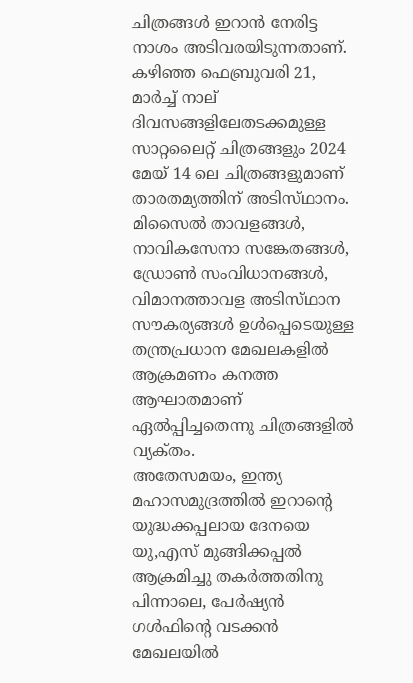ചിത്രങ്ങള്‍ ഇറാന്‍ നേരിട്ട നാശം അടിവരയിടുന്നതാണ്‌. കഴിഞ്ഞ ഫെബ്രുവരി 21, മാര്‍ച്ച്‌ നാല്‌ ദിവസങ്ങളിലേതടക്കമുള്ള സാറ്റലൈറ്റ്‌ ചിത്രങ്ങളും 2024 മേയ്‌ 14 ലെ ചിത്രങ്ങളുമാണ്‌ താരതമ്യത്തിന്‌ അടിസ്‌ഥാനം. മിസൈല്‍ താവളങ്ങള്‍, നാവികസേനാ സങ്കേതങ്ങള്‍, ഡ്രോണ്‍ സംവിധാനങ്ങള്‍, വിമാനത്താവള അടിസ്‌ഥാന സൗകര്യങ്ങള്‍ ഉള്‍പ്പെടെയുള്ള തന്ത്രപ്രധാന മേഖലകളില്‍ ആക്രമണം കനത്ത ആഘാതമാണ്‌ ഏല്‍പ്പിച്ചതെന്നു ചിത്രങ്ങളില്‍ വ്യക്‌തം.
അതേസമയം, ഇന്ത്യ മഹാസമുദ്രത്തില്‍ ഇറാന്റെ യുദ്ധക്കപ്പലായ ദേനയെ യു,എസ്‌ മുങ്ങിക്കപ്പല്‍ ആക്രമിച്ചു തകര്‍ത്തതിനു പിന്നാലെ, പേര്‍ഷ്യന്‍ ഗള്‍ഫിന്റെ വടക്കന്‍ മേഖലയില്‍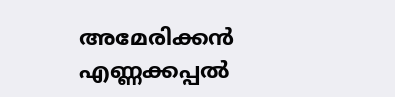അമേരിക്കന്‍ എണ്ണക്കപ്പല്‍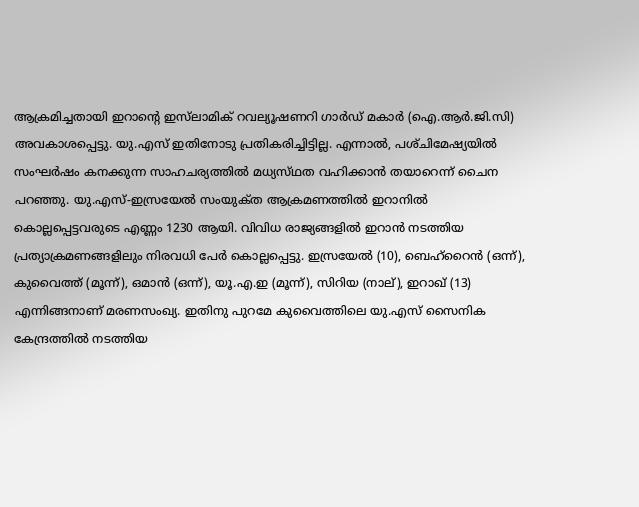ആക്രമിച്ചതായി ഇറാന്റെ ഇസ്‌ലാമിക്‌ റവല്യൂഷണറി ഗാര്‍ഡ്‌ മകാര്‍ (ഐ.ആര്‍.ജി.സി) അവകാശപ്പെട്ടു. യു.എസ്‌ ഇതിനോടു പ്രതികരിച്ചിട്ടില്ല. എന്നാല്‍, പശ്‌ചിമേഷ്യയില്‍ സംഘര്‍ഷം കനക്കുന്ന സാഹചര്യത്തില്‍ മധ്യസ്‌ഥത വഹിക്കാന്‍ തയാറെന്ന്‌ ചൈന പറഞ്ഞു. യു.എസ്‌-ഇസ്രയേല്‍ സംയുക്‌ത ആക്രമണത്തില്‍ ഇറാനില്‍ കൊല്ലപ്പെട്ടവരുടെ എണ്ണം 1230 ആയി. വിവിധ രാജ്യങ്ങളില്‍ ഇറാന്‍ നടത്തിയ പ്രത്യാക്രമണങ്ങളിലും നിരവധി പേര്‍ കൊല്ലപ്പെട്ടു. ഇസ്രയേല്‍ (10), ബെഹ്‌റൈന്‍ (ഒന്ന്‌), കുവൈത്ത്‌ (മൂന്ന്‌), ഒമാന്‍ (ഒന്ന്‌), യൂ.എ.ഇ (മൂന്ന്‌), സിറിയ (നാല്‌), ഇറാഖ്‌ (13) എന്നിങ്ങനാണ്‌ മരണസംഖ്യ. ഇതിനു പുറമേ കുവൈത്തിലെ യു.എസ്‌ സൈനിക കേന്ദ്രത്തില്‍ നടത്തിയ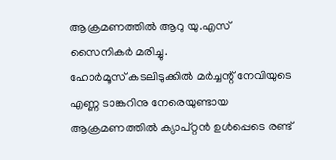ആക്രമണത്തില്‍ ആറു യു.എസ്‌ സൈനികര്‍ മരിച്ചു.
ഹോര്‍മൂസ്‌ കടലിടുക്കില്‍ മര്‍ച്ചന്റ്‌ നേവിയുടെ എണ്ണ ടാങ്കറിനു നേരെയുണ്ടായ ആക്രമണത്തില്‍ ക്യാപ്‌റ്റന്‍ ഉള്‍പ്പെടെ രണ്ട്‌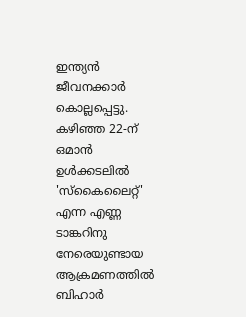ഇന്ത്യന്‍ ജീവനക്കാര്‍ കൊല്ലപ്പെട്ടു. കഴിഞ്ഞ 22-ന്‌ ഒമാന്‍ ഉള്‍ക്കടലില്‍ 'സ്‌കൈലൈറ്റ്‌' എന്ന എണ്ണ ടാങ്കറിനു നേരെയുണ്ടായ ആക്രമണത്തില്‍ ബിഹാര്‍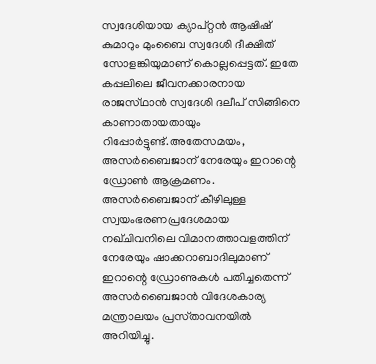സ്വദേശിയായ ക്യാപ്‌റ്റന്‍ ആഷിഷ്‌ കുമാറും മുംബൈ സ്വദേശി ദീക്ഷിത്‌ സോളങ്കിയുമാണ്‌ കൊല്ലപ്പെട്ടത്‌. ഇതേ കപ്പലിലെ ജീവനക്കാരനായ രാജസ്‌ഥാന്‍ സ്വദേശി ദലീപ്‌ സിങ്ങിനെ കാണാതായതായും റിപ്പോര്‍ട്ടുണ്ട്‌.അതേസമയം, അസര്‍ബൈജാന്‌ നേരേയും ഇറാന്റെ ഡ്രോണ്‍ ആക്രമണം. അസര്‍ബൈജാന്‌ കീഴിലുള്ള സ്വയംഭരണപ്രദേശമായ നഖ്‌ചിവനിലെ വിമാനത്താവളത്തിന്‌ നേരേയും ഷാക്കറാബാദിലുമാണ്‌ ഇറാന്റെ ഡ്രോണുകള്‍ പതിച്ചതെന്ന്‌ അസര്‍ബൈജാന്‍ വിദേശകാര്യ മന്ത്രാലയം പ്രസ്‌താവനയില്‍ അറിയിച്ചു.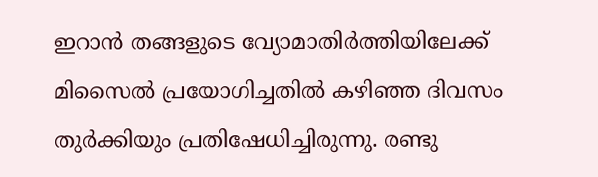ഇറാന്‍ തങ്ങളുടെ വ്യോമാതിര്‍ത്തിയിലേക്ക്‌ മിസൈല്‍ പ്രയോഗിച്ചതില്‍ കഴിഞ്ഞ ദിവസം തുര്‍ക്കിയും പ്രതിഷേധിച്ചിരുന്നു. രണ്ടു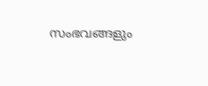സംഭവങ്ങളും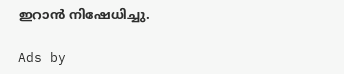ഇറാന്‍ നിഷേധിച്ചു.

Ads by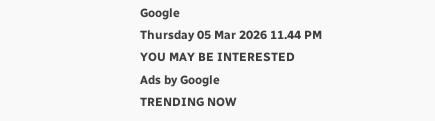Google
Thursday 05 Mar 2026 11.44 PM
YOU MAY BE INTERESTED
Ads by Google
TRENDING NOW